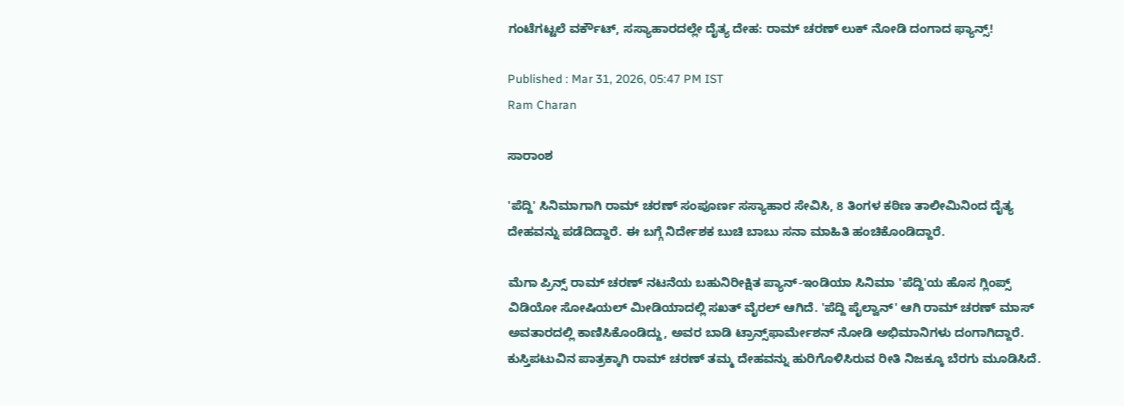ಗಂಟೆಗಟ್ಟಲೆ ವರ್ಕೌಟ್, ಸಸ್ಯಾಹಾರದಲ್ಲೇ ದೈತ್ಯ ದೇಹ: ರಾಮ್ ಚರಣ್ ಲುಕ್ ನೋಡಿ ದಂಗಾದ ಫ್ಯಾನ್ಸ್!

Published : Mar 31, 2026, 05:47 PM IST
Ram Charan

ಸಾರಾಂಶ

'ಪೆದ್ದಿ' ಸಿನಿಮಾಗಾಗಿ ರಾಮ್ ಚರಣ್ ಸಂಪೂರ್ಣ ಸಸ್ಯಾಹಾರ ಸೇವಿಸಿ, 8 ತಿಂಗಳ ಕಠಿಣ ತಾಲೀಮಿನಿಂದ ದೈತ್ಯ ದೇಹವನ್ನು ಪಡೆದಿದ್ದಾರೆ. ಈ ಬಗ್ಗೆ ನಿರ್ದೇಶಕ ಬುಚಿ ಬಾಬು ಸನಾ ಮಾಹಿತಿ ಹಂಚಿಕೊಂಡಿದ್ದಾರೆ.

ಮೆಗಾ ಪ್ರಿನ್ಸ್ ರಾಮ್ ಚರಣ್ ನಟನೆಯ ಬಹುನಿರೀಕ್ಷಿತ ಪ್ಯಾನ್-ಇಂಡಿಯಾ ಸಿನಿಮಾ 'ಪೆದ್ದಿ'ಯ ಹೊಸ ಗ್ಲಿಂಪ್ಸ್ ವಿಡಿಯೋ ಸೋಷಿಯಲ್ ಮೀಡಿಯಾದಲ್ಲಿ ಸಖತ್ ವೈರಲ್ ಆಗಿದೆ. 'ಪೆದ್ದಿ ಪೈಲ್ವಾನ್' ಆಗಿ ರಾಮ್ ಚರಣ್ ಮಾಸ್ ಅವತಾರದಲ್ಲಿ ಕಾಣಿಸಿಕೊಂಡಿದ್ದು, ಅವರ ಬಾಡಿ ಟ್ರಾನ್ಸ್‌ಫಾರ್ಮೇಶನ್ ನೋಡಿ ಅಭಿಮಾನಿಗಳು ದಂಗಾಗಿದ್ದಾರೆ. ಕುಸ್ತಿಪಟುವಿನ ಪಾತ್ರಕ್ಕಾಗಿ ರಾಮ್ ಚರಣ್ ತಮ್ಮ ದೇಹವನ್ನು ಹುರಿಗೊಳಿಸಿರುವ ರೀತಿ ನಿಜಕ್ಕೂ ಬೆರಗು ಮೂಡಿಸಿದೆ.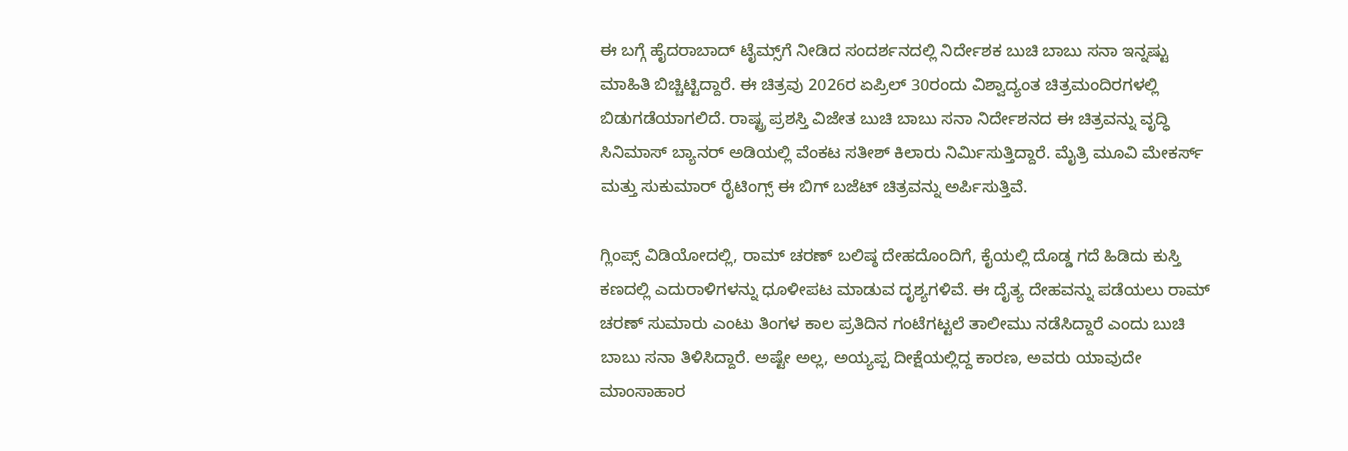ಈ ಬಗ್ಗೆ ಹೈದರಾಬಾದ್ ಟೈಮ್ಸ್‌ಗೆ ನೀಡಿದ ಸಂದರ್ಶನದಲ್ಲಿ ನಿರ್ದೇಶಕ ಬುಚಿ ಬಾಬು ಸನಾ ಇನ್ನಷ್ಟು ಮಾಹಿತಿ ಬಿಚ್ಚಿಟ್ಟಿದ್ದಾರೆ. ಈ ಚಿತ್ರವು 2026ರ ಏಪ್ರಿಲ್ 30ರಂದು ವಿಶ್ವಾದ್ಯಂತ ಚಿತ್ರಮಂದಿರಗಳಲ್ಲಿ ಬಿಡುಗಡೆಯಾಗಲಿದೆ. ರಾಷ್ಟ್ರ ಪ್ರಶಸ್ತಿ ವಿಜೇತ ಬುಚಿ ಬಾಬು ಸನಾ ನಿರ್ದೇಶನದ ಈ ಚಿತ್ರವನ್ನು ವೃದ್ಧಿ ಸಿನಿಮಾಸ್ ಬ್ಯಾನರ್ ಅಡಿಯಲ್ಲಿ ವೆಂಕಟ ಸತೀಶ್ ಕಿಲಾರು ನಿರ್ಮಿಸುತ್ತಿದ್ದಾರೆ. ಮೈತ್ರಿ ಮೂವಿ ಮೇಕರ್ಸ್ ಮತ್ತು ಸುಕುಮಾರ್ ರೈಟಿಂಗ್ಸ್ ಈ ಬಿಗ್ ಬಜೆಟ್ ಚಿತ್ರವನ್ನು ಅರ್ಪಿಸುತ್ತಿವೆ.

ಗ್ಲಿಂಪ್ಸ್ ವಿಡಿಯೋದಲ್ಲಿ, ರಾಮ್ ಚರಣ್ ಬಲಿಷ್ಠ ದೇಹದೊಂದಿಗೆ, ಕೈಯಲ್ಲಿ ದೊಡ್ಡ ಗದೆ ಹಿಡಿದು ಕುಸ್ತಿ ಕಣದಲ್ಲಿ ಎದುರಾಳಿಗಳನ್ನು ಧೂಳೀಪಟ ಮಾಡುವ ದೃಶ್ಯಗಳಿವೆ. ಈ ದೈತ್ಯ ದೇಹವನ್ನು ಪಡೆಯಲು ರಾಮ್ ಚರಣ್ ಸುಮಾರು ಎಂಟು ತಿಂಗಳ ಕಾಲ ಪ್ರತಿದಿನ ಗಂಟೆಗಟ್ಟಲೆ ತಾಲೀಮು ನಡೆಸಿದ್ದಾರೆ ಎಂದು ಬುಚಿ ಬಾಬು ಸನಾ ತಿಳಿಸಿದ್ದಾರೆ. ಅಷ್ಟೇ ಅಲ್ಲ, ಅಯ್ಯಪ್ಪ ದೀಕ್ಷೆಯಲ್ಲಿದ್ದ ಕಾರಣ, ಅವರು ಯಾವುದೇ ಮಾಂಸಾಹಾರ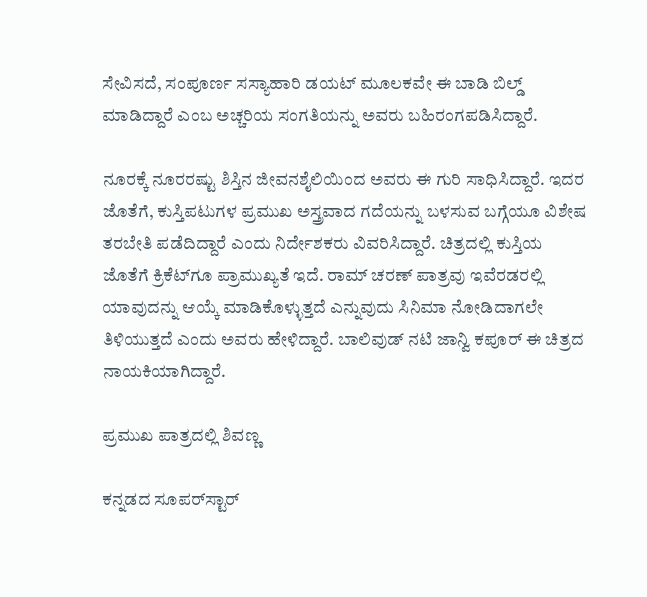ಸೇವಿಸದೆ, ಸಂಪೂರ್ಣ ಸಸ್ಯಾಹಾರಿ ಡಯಟ್ ಮೂಲಕವೇ ಈ ಬಾಡಿ ಬಿಲ್ಡ್ ಮಾಡಿದ್ದಾರೆ ಎಂಬ ಅಚ್ಚರಿಯ ಸಂಗತಿಯನ್ನು ಅವರು ಬಹಿರಂಗಪಡಿಸಿದ್ದಾರೆ.

ನೂರಕ್ಕೆ ನೂರರಷ್ಟು ಶಿಸ್ತಿನ ಜೀವನಶೈಲಿಯಿಂದ ಅವರು ಈ ಗುರಿ ಸಾಧಿಸಿದ್ದಾರೆ. ಇದರ ಜೊತೆಗೆ, ಕುಸ್ತಿಪಟುಗಳ ಪ್ರಮುಖ ಅಸ್ತ್ರವಾದ ಗದೆಯನ್ನು ಬಳಸುವ ಬಗ್ಗೆಯೂ ವಿಶೇಷ ತರಬೇತಿ ಪಡೆದಿದ್ದಾರೆ ಎಂದು ನಿರ್ದೇಶಕರು ವಿವರಿಸಿದ್ದಾರೆ. ಚಿತ್ರದಲ್ಲಿ ಕುಸ್ತಿಯ ಜೊತೆಗೆ ಕ್ರಿಕೆಟ್‌ಗೂ ಪ್ರಾಮುಖ್ಯತೆ ಇದೆ. ರಾಮ್ ಚರಣ್ ಪಾತ್ರವು ಇವೆರಡರಲ್ಲಿ ಯಾವುದನ್ನು ಆಯ್ಕೆ ಮಾಡಿಕೊಳ್ಳುತ್ತದೆ ಎನ್ನುವುದು ಸಿನಿಮಾ ನೋಡಿದಾಗಲೇ ತಿಳಿಯುತ್ತದೆ ಎಂದು ಅವರು ಹೇಳಿದ್ದಾರೆ. ಬಾಲಿವುಡ್ ನಟಿ ಜಾನ್ವಿ ಕಪೂರ್ ಈ ಚಿತ್ರದ ನಾಯಕಿಯಾಗಿದ್ದಾರೆ.

ಪ್ರಮುಖ ಪಾತ್ರದಲ್ಲಿ ಶಿವಣ್ಣ

ಕನ್ನಡದ ಸೂಪರ್‌ಸ್ಟಾರ್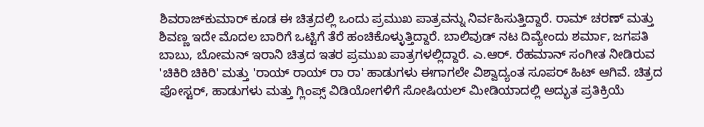ಶಿವರಾಜ್‌ಕುಮಾರ್ ಕೂಡ ಈ ಚಿತ್ರದಲ್ಲಿ ಒಂದು ಪ್ರಮುಖ ಪಾತ್ರವನ್ನು ನಿರ್ವಹಿಸುತ್ತಿದ್ದಾರೆ. ರಾಮ್ ಚರಣ್ ಮತ್ತು ಶಿವಣ್ಣ ಇದೇ ಮೊದಲ ಬಾರಿಗೆ ಒಟ್ಟಿಗೆ ತೆರೆ ಹಂಚಿಕೊಳ್ಳುತ್ತಿದ್ದಾರೆ. ಬಾಲಿವುಡ್ ನಟ ದಿವ್ಯೇಂದು ಶರ್ಮಾ, ಜಗಪತಿ ಬಾಬು, ಬೋಮನ್ ಇರಾನಿ ಚಿತ್ರದ ಇತರ ಪ್ರಮುಖ ಪಾತ್ರಗಳಲ್ಲಿದ್ದಾರೆ. ಎ.ಆರ್. ರೆಹಮಾನ್ ಸಂಗೀತ ನೀಡಿರುವ 'ಚಿಕಿರಿ ಚಿಕಿರಿ' ಮತ್ತು 'ರಾಯ್ ರಾಯ್ ರಾ ರಾ' ಹಾಡುಗಳು ಈಗಾಗಲೇ ವಿಶ್ವಾದ್ಯಂತ ಸೂಪರ್ ಹಿಟ್ ಆಗಿವೆ. ಚಿತ್ರದ ಪೋಸ್ಟರ್, ಹಾಡುಗಳು ಮತ್ತು ಗ್ಲಿಂಪ್ಸ್ ವಿಡಿಯೋಗಳಿಗೆ ಸೋಷಿಯಲ್ ಮೀಡಿಯಾದಲ್ಲಿ ಅದ್ಭುತ ಪ್ರತಿಕ್ರಿಯೆ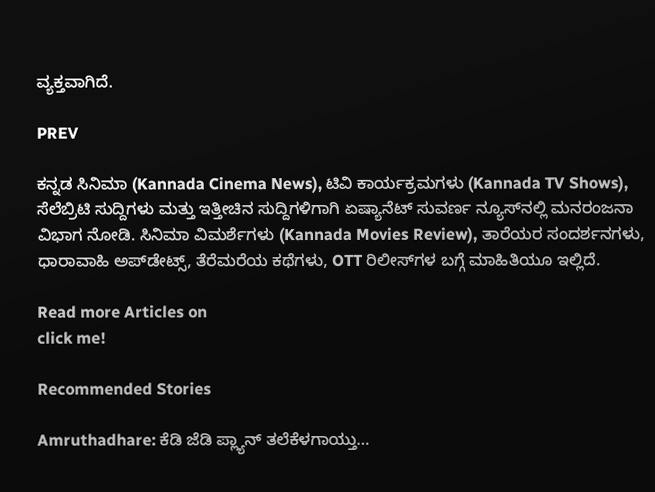ವ್ಯಕ್ತವಾಗಿದೆ.

PREV

ಕನ್ನಡ ಸಿನಿಮಾ (Kannada Cinema News), ಟಿವಿ ಕಾರ್ಯಕ್ರಮಗಳು (Kannada TV Shows), ಸೆಲೆಬ್ರಿಟಿ ಸುದ್ದಿಗಳು ಮತ್ತು ಇತ್ತೀಚಿನ ಸುದ್ದಿಗಳಿಗಾಗಿ ಏಷ್ಯಾನೆಟ್ ಸುವರ್ಣ ನ್ಯೂಸ್‌ನಲ್ಲಿ ಮನರಂಜನಾ ವಿಭಾಗ ನೋಡಿ. ಸಿನಿಮಾ ವಿಮರ್ಶೆಗಳು (Kannada Movies Review), ತಾರೆಯರ ಸಂದರ್ಶನಗಳು, ಧಾರಾವಾಹಿ ಅಪ್‌ಡೇಟ್ಸ್‌, ತೆರೆಮರೆಯ ಕಥೆಗಳು, OTT ರಿಲೀಸ್‌ಗಳ ಬಗ್ಗೆ ಮಾಹಿತಿಯೂ ಇಲ್ಲಿದೆ.

Read more Articles on
click me!

Recommended Stories

Amruthadhare: ಕೆಡಿ ಜೆಡಿ ಪ್ಲ್ಯಾನ್ ತಲೆಕೆಳಗಾಯ್ತು…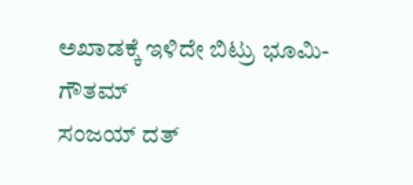ಅಖಾಡಕ್ಕೆ ಇಳಿದೇ ಬಿಟ್ರು ಭೂಮಿ-ಗೌತಮ್
ಸಂಜಯ್ ದತ್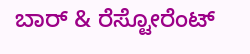ಬಾರ್ & ರೆಸ್ಟೋರೆಂಟ್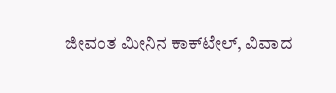ಜೀವಂತ ಮೀನಿನ ಕಾಕ್‌ಟೇಲ್, ವಿವಾದ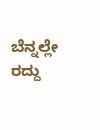ಬೆನ್ನಲ್ಲೇ ರದ್ದು